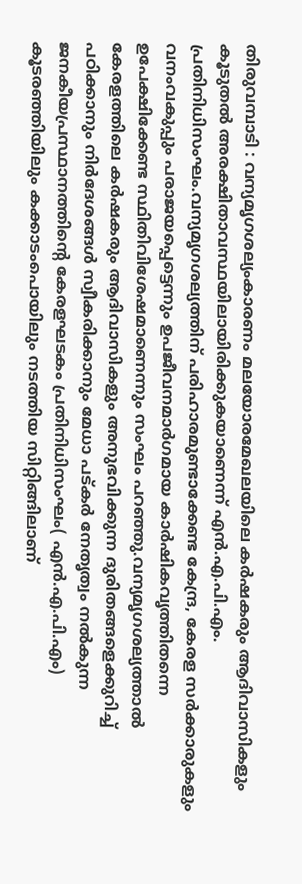തിരുവമ്പാടി : വന്യമൃഗശല്യംകാരണം മലയോരമേഖലയിലെ കർഷകരും ആദിവാസികളും കൂടുതൽ അരക്ഷിതാവസ്ഥയിലായിരിക്കുകയാണെന്ന് എൻ.എ.പി.എം. പ്രതിനിധിസംഘം.വന്യമൃഗശല്യത്തിന് പരിഹാരമുണ്ടാക്കേണ്ട കേന്ദ്ര, കേരള സർക്കാരുകളും വനംവകുപ്പും പരാജയപ്പെട്ടെന്നും ഉപജീവനമാർഗമായ കാർഷികവൃത്തിതന്നെ ഉപേക്ഷിക്കേണ്ട സ്ഥിതിവിശേഷമാണെന്നും സംഘം പറഞ്ഞു.വന്യമൃഗശല്യത്താൽ കേരളത്തിലെ കർഷകരും ആദിവാസികളും അനുഭവിക്കുന്ന ദുരിതങ്ങളെക്കുറിച്ച് പഠിക്കാനും നിർദേശങ്ങൾ സ്വീകരിക്കാനും മേധാ പട്കർ നേതൃത്വം നൽകുന്ന ജനകീയപ്രസ്ഥാനത്തിന്റെ കേരളഘടകം പ്രതിനിധിസംഘം( എൻ.എ.പി.എം) കൂടരഞ്ഞിയിലും കക്കാടംപൊയിലും നടത്തിയ സിറ്റിങ്ങിലാണ്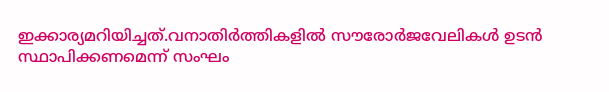ഇക്കാര്യമറിയിച്ചത്.വനാതിർത്തികളിൽ സൗരോർജവേലികൾ ഉടൻ സ്ഥാപിക്കണമെന്ന് സംഘം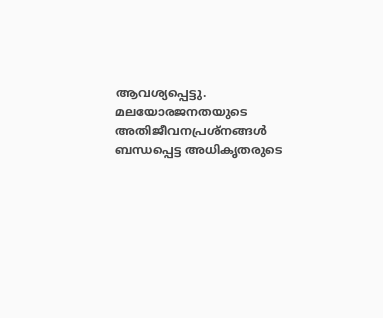ആവശ്യപ്പെട്ടു. മലയോരജനതയുടെ അതിജീവനപ്രശ്നങ്ങൾ ബന്ധപ്പെട്ട അധികൃതരുടെ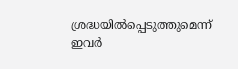ശ്രദ്ധയിൽപ്പെടുത്തുമെന്ന് ഇവർ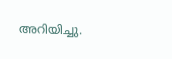അറിയിച്ചു.